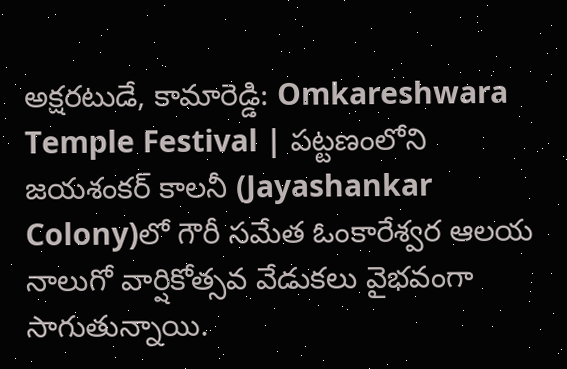అక్షరటుడే, కామారెడ్డి: Omkareshwara Temple Festival | పట్టణంలోని జయశంకర్ కాలనీ (Jayashankar Colony)లో గౌరీ సమేత ఓంకారేశ్వర ఆలయ నాలుగో వార్షికోత్సవ వేడుకలు వైభవంగా సాగుతున్నాయి.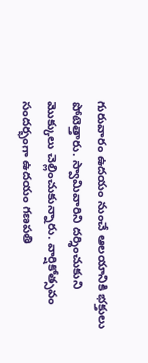గురువారం ఉదయం నుంచే ఆలయానికి భక్తులు పోటెత్తారు. స్వామివారిని దర్శించుకుని మొక్కులు చెల్లించుకున్నారు. వార్షికోత్సవం సందర్భంగా ఉదయం గణపతి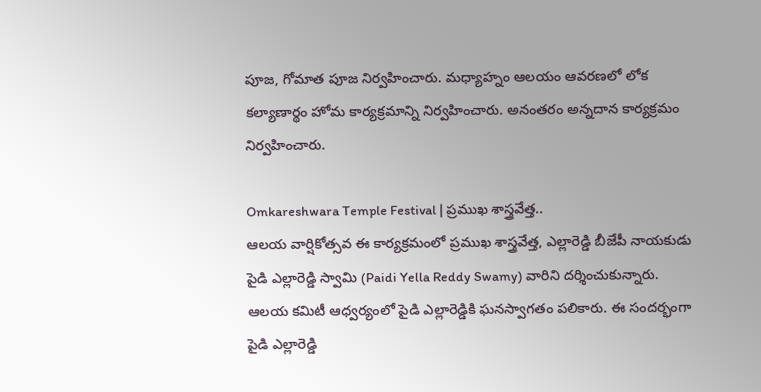పూజ, గోమాత పూజ నిర్వహించారు. మధ్యాహ్నం ఆలయం ఆవరణలో లోక కల్యాణార్థం హోమ కార్యక్రమాన్ని నిర్వహించారు. అనంతరం అన్నదాన కార్యక్రమం నిర్వహించారు.

Omkareshwara Temple Festival | ప్రముఖ శాస్త్రవేత్త..
ఆలయ వార్షికోత్సవ ఈ కార్యక్రమంలో ప్రముఖ శాస్త్రవేత్త, ఎల్లారెడ్డి బీజేపీ నాయకుడు పైడి ఎల్లారెడ్డి స్వామి (Paidi Yella Reddy Swamy) వారిని దర్శించుకున్నారు. ఆలయ కమిటీ ఆధ్వర్యంలో పైడి ఎల్లారెడ్డికి ఘనస్వాగతం పలికారు. ఈ సందర్భంగా పైడి ఎల్లారెడ్డి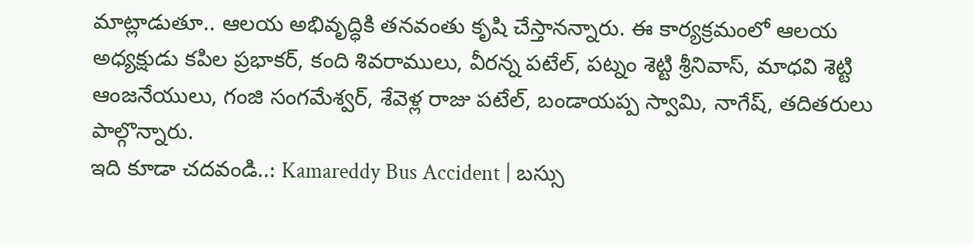మాట్లాడుతూ.. ఆలయ అభివృద్ధికి తనవంతు కృషి చేస్తానన్నారు. ఈ కార్యక్రమంలో ఆలయ అధ్యక్షుడు కపిల ప్రభాకర్, కంది శివరాములు, వీరన్న పటేల్, పట్నం శెట్టి శ్రీనివాస్, మాధవి శెట్టి ఆంజనేయులు, గంజి సంగమేశ్వర్, శేవెళ్ల రాజు పటేల్, బండాయప్ప స్వామి, నాగేష్, తదితరులు పాల్గొన్నారు.
ఇది కూడా చదవండి..: Kamareddy Bus Accident | బస్సు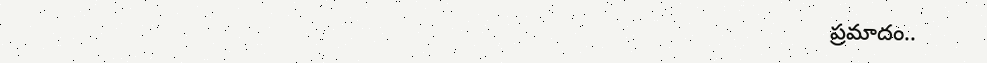ప్రమాదం..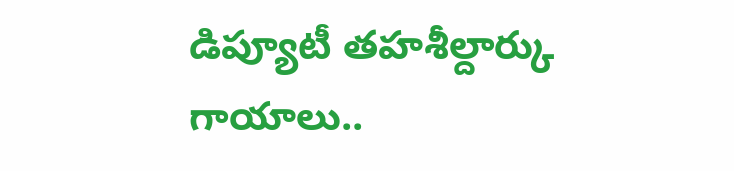డిప్యూటీ తహశీల్దార్కు గాయాలు..